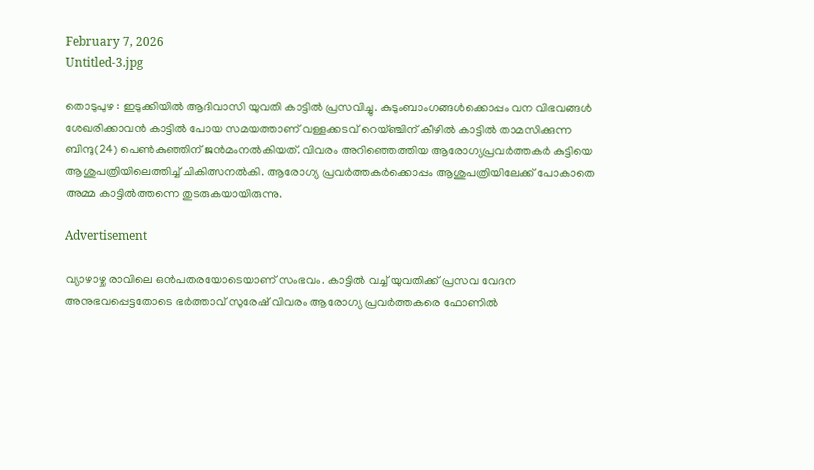February 7, 2026
Untitled-3.jpg

തൊടുപുഴ : ഇടുക്കിയില്‍ ആദിവാസി യുവതി കാട്ടില്‍ പ്രസവിച്ചു. കുടുംബാംഗങ്ങള്‍ക്കൊപ്പം വന വിഭവങ്ങള്‍ ശേഖരിക്കാവന്‍ കാട്ടില്‍ പോയ സമയത്താണ് വള്ളക്കടവ് റെയ്ഞ്ചിന് കീഴില്‍ കാട്ടില്‍ താമസിക്കുന്ന ബിന്ദു(24) പെണ്‍കുഞ്ഞിന് ജന്‍മംനല്‍കിയത്. വിവരം അറിഞ്ഞെത്തിയ ആരോഗ്യപ്രവര്‍ത്തകര്‍ കുട്ടിയെ ആശുപത്രിയിലെത്തിച്ച് ചികിത്സനല്‍കി. ആരോഗ്യ പ്രവര്‍ത്തകര്‍ക്കൊപ്പം ആശുപത്രിയിലേക്ക് പോകാതെ അമ്മ കാട്ടില്‍ത്തന്നെ തുടരുകയായിരുന്നു.

Advertisement

വ്യാഴാഴ്ച രാവിലെ ഒന്‍പതരയോടെയാണ് സംഭവം. കാട്ടില്‍ വച്ച് യുവതിക്ക് പ്രസവ വേദന അനുഭവപ്പെട്ടതോടെ ഭര്‍ത്താവ് സുരേഷ് വിവരം ആരോഗ്യ പ്രവര്‍ത്തകരെ ഫോണില്‍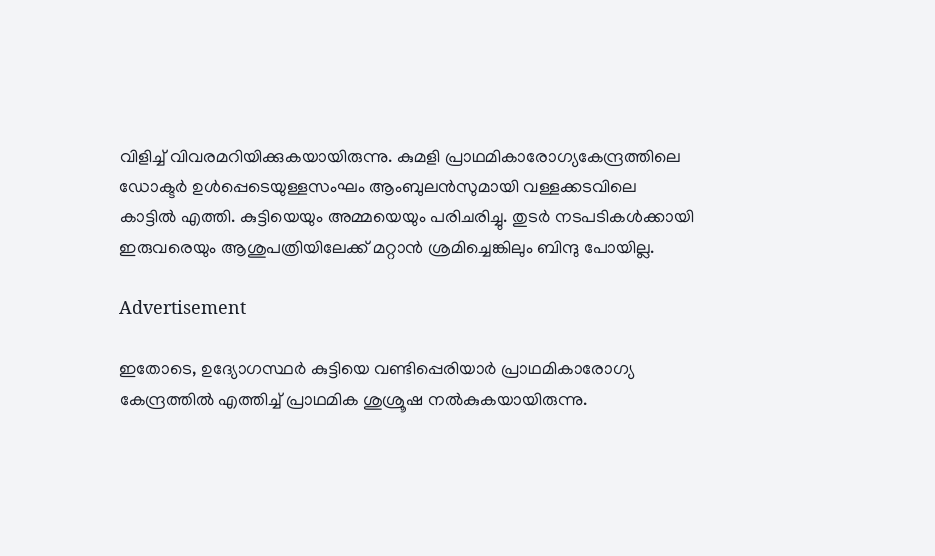വിളിച്ച് വിവരമറിയിക്കുകയായിരുന്നു. കുമളി പ്രാഥമികാരോഗ്യകേന്ദ്രത്തിലെ ഡോക്ടര്‍ ഉള്‍പ്പെടെയുള്ളസംഘം ആംബുലന്‍സുമായി വള്ളക്കടവിലെ കാട്ടില്‍ എത്തി. കുട്ടിയെയും അമ്മയെയും പരിചരിച്ചു. തുടര്‍ നടപടികള്‍ക്കായി ഇരുവരെയും ആശുപത്രിയിലേക്ക് മറ്റാന്‍ ശ്രമിച്ചെങ്കിലും ബിന്ദു പോയില്ല.

Advertisement

ഇതോടെ, ഉദ്യോഗസ്ഥര്‍ കുട്ടിയെ വണ്ടിപ്പെരിയാര്‍ പ്രാഥമികാരോഗ്യ കേന്ദ്രത്തില്‍ എത്തിച്ച് പ്രാഥമിക ശുശ്രൂഷ നല്‍കുകയായിരുന്നു.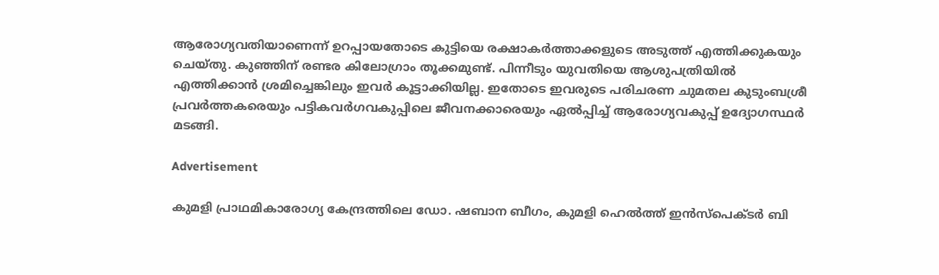ആരോഗ്യവതിയാണെന്ന് ഉറപ്പായതോടെ കുട്ടിയെ രക്ഷാകര്‍ത്താക്കളുടെ അടുത്ത് എത്തിക്കുകയും ചെയ്തു. കുഞ്ഞിന് രണ്ടര കിലോഗ്രാം തൂക്കമുണ്ട്. പിന്നീടും യുവതിയെ ആശുപത്രിയില്‍ എത്തിക്കാന്‍ ശ്രമിച്ചെങ്കിലും ഇവര്‍ കൂട്ടാക്കിയില്ല. ഇതോടെ ഇവരുടെ പരിചരണ ചുമതല കുടുംബശ്രീ പ്രവര്‍ത്തകരെയും പട്ടികവര്‍ഗവകുപ്പിലെ ജീവനക്കാരെയും ഏല്‍പ്പിച്ച് ആരോഗ്യവകുപ്പ് ഉദ്യോഗസ്ഥര്‍ മടങ്ങി.

Advertisement

കുമളി പ്രാഥമികാരോഗ്യ കേന്ദ്രത്തിലെ ഡോ. ഷബാന ബീഗം, കുമളി ഹെല്‍ത്ത് ഇന്‍സ്‌പെക്ടര്‍ ബി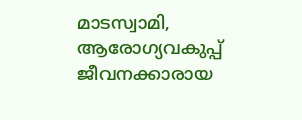മാടസ്വാമി, ആരോഗ്യവകുപ്പ് ജീവനക്കാരായ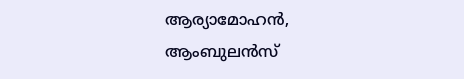ആര്യാമോഹന്‍, ആംബുലന്‍സ്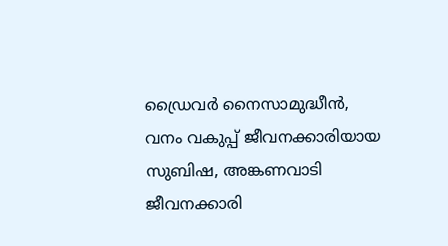ഡ്രൈവര്‍ നൈസാമുദ്ധീന്‍, വനം വകുപ്പ് ജീവനക്കാരിയായ സുബിഷ, അങ്കണവാടി ജീവനക്കാരി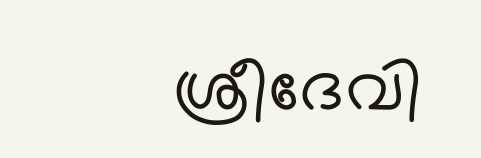ശ്രീദേവി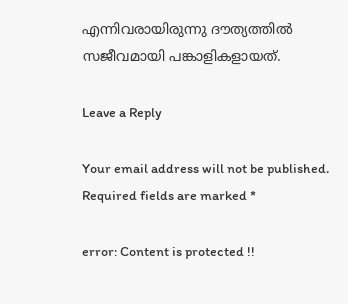എന്നിവരായിരുന്നു ദൗത്യത്തില്‍ സജീവമായി പങ്കാളികളായത്.

Leave a Reply

Your email address will not be published. Required fields are marked *

error: Content is protected !!